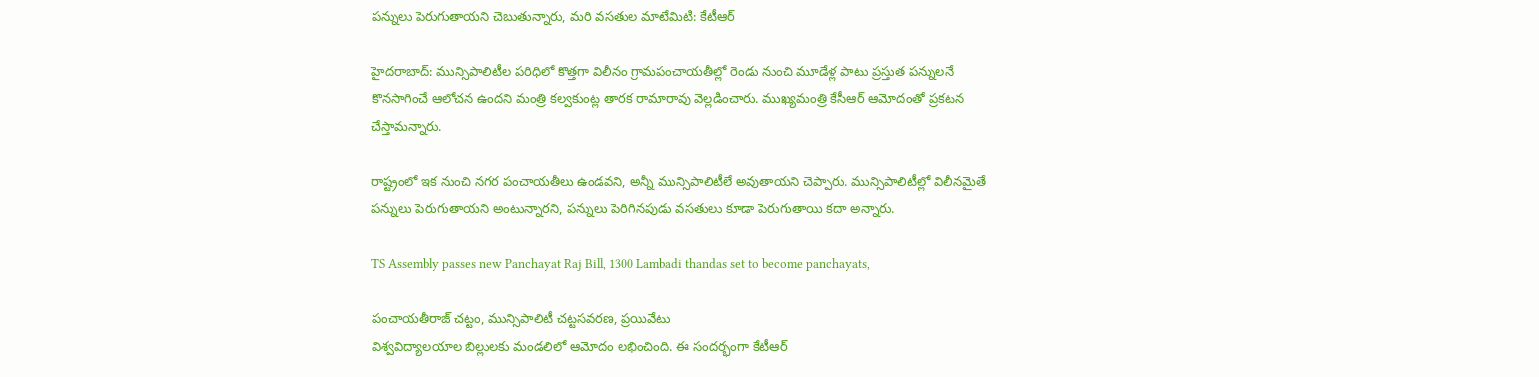పన్నులు పెరుగుతాయని చెబుతున్నారు, మరి వసతుల మాటేమిటి: కేటీఆర్

హైదరాబాద్: మున్సిపాలిటీల పరిధిలో కొత్తగా విలీనం గ్రామపంచాయతీల్లో రెండు నుంచి మూడేళ్ల పాటు ప్రస్తుత పన్నులనే కొనసాగించే ఆలోచన ఉందని మంత్రి కల్వకుంట్ల తారక రామారావు వెల్లడించారు. ముఖ్యమంత్రి కేసీఆర్ ఆమోదంతో ప్రకటన చేస్తామన్నారు.

రాష్ట్రంలో ఇక నుంచి నగర పంచాయతీలు ఉండవని, అన్నీ మున్సిపాలిటీలే అవుతాయని చెప్పారు. మున్సిపాలిటీల్లో విలీనమైతే పన్నులు పెరుగుతాయని అంటున్నారని, పన్నులు పెరిగినపుడు వసతులు కూడా పెరుగుతాయి కదా అన్నారు.

TS Assembly passes new Panchayat Raj Bill, 1300 Lambadi thandas set to become panchayats,

పంచాయతీరాజ్‌ చట్టం, మున్సిపాలిటీ చట్టసవరణ, ప్రయివేటు
విశ్వవిద్యాలయాల బిల్లులకు మండలిలో ఆమోదం లభించింది. ఈ సందర్భంగా కేటీఆర్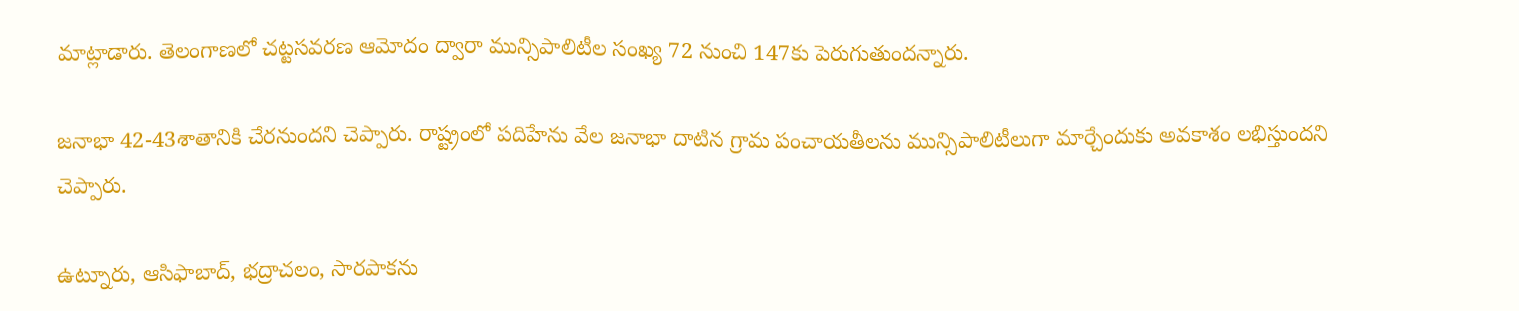మాట్లాడారు. తెలంగాణలో చట్టసవరణ ఆమోదం ద్వారా మున్సిపాలిటీల సంఖ్య 72 నుంచి 147కు పెరుగుతుందన్నారు.

జనాభా 42-43శాతానికి చేరనుందని చెప్పారు. రాష్ట్రంలో పదిహేను వేల జనాభా దాటిన గ్రామ పంచాయతీలను మున్సిపాలిటీలుగా మార్చేందుకు అవకాశం లభిస్తుందని చెప్పారు.

ఉట్నూరు, ఆసిఫాబాద్‌, భద్రాచలం, సారపాకను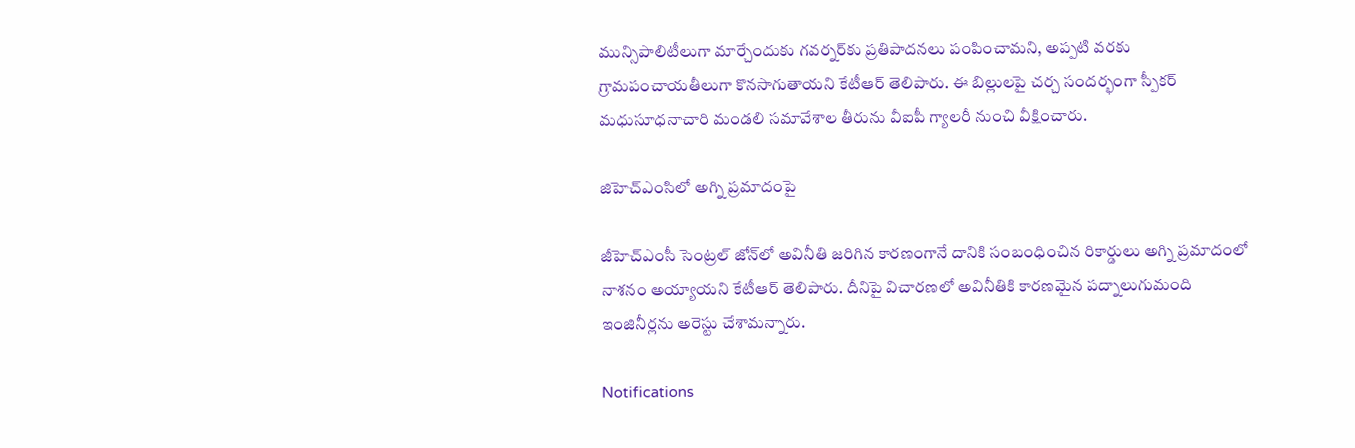మున్సిపాలిటీలుగా మార్చేందుకు గవర్నర్‌కు ప్రతిపాదనలు పంపించామని, అప్పటి వరకు గ్రామపంచాయతీలుగా కొనసాగుతాయని కేటీఆర్ తెలిపారు. ఈ బిల్లులపై చర్చ సందర్భంగా స్పీకర్‌ మధుసూధనాచారి మండలి సమావేశాల తీరును వీఐపీ గ్యాలరీ నుంచి వీక్షించారు.

జిహెచ్ఎంసిలో అగ్ని ప్రమాదంపై

జీహెచ్ఎంసీ సెంట్రల్ జోన్‌లో అవినీతి జరిగిన కారణంగానే దానికి సంబంధించిన రికార్డులు అగ్ని ప్రమాదంలో నాశనం అయ్యాయని కేటీఆర్ తెలిపారు. దీనిపై విచారణలో అవినీతికి కారణమైన పద్నాలుగుమంది ఇంజినీర్లను అరెస్టు చేశామన్నారు.

Notifications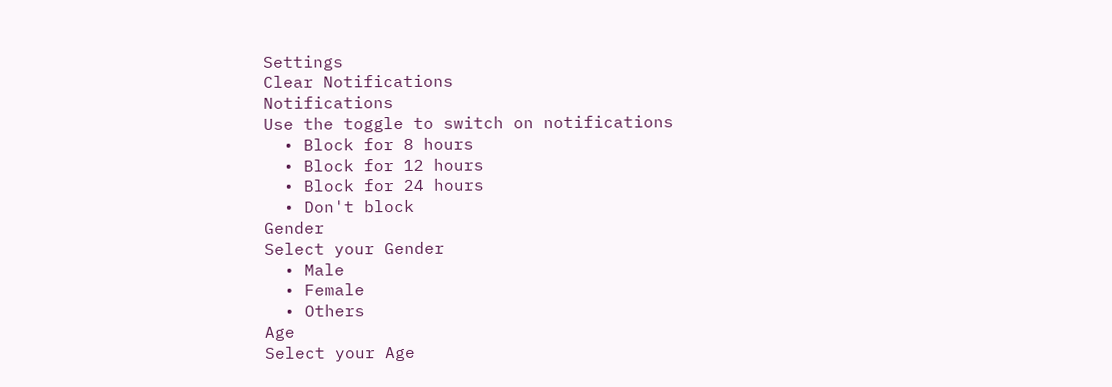Settings
Clear Notifications
Notifications
Use the toggle to switch on notifications
  • Block for 8 hours
  • Block for 12 hours
  • Block for 24 hours
  • Don't block
Gender
Select your Gender
  • Male
  • Female
  • Others
Age
Select your Age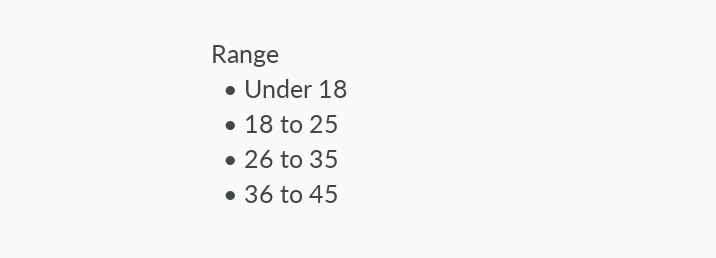Range
  • Under 18
  • 18 to 25
  • 26 to 35
  • 36 to 45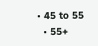• 45 to 55
  • 55+